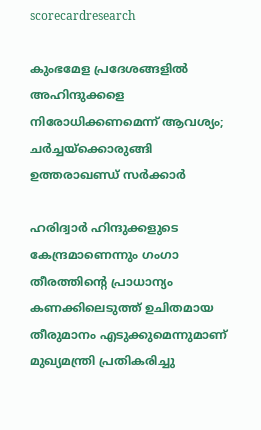scorecardresearch

കുംഭമേള പ്രദേശങ്ങളിൽ അഹിന്ദുക്കളെ നിരോധിക്കണമെന്ന് ആവശ്യം; ചർച്ചയ്ക്കൊരുങ്ങി ഉത്തരാഖണ്ഡ് സർക്കാർ

ഹരിദ്വാർ ഹിന്ദുക്കളുടെ കേന്ദ്രമാണെന്നും ഗംഗാ തീരത്തിന്റെ പ്രാധാന്യം കണക്കിലെടുത്ത് ഉചിതമായ തീരുമാനം എടുക്കുമെന്നുമാണ് മുഖ്യമന്ത്രി പ്രതികരിച്ചു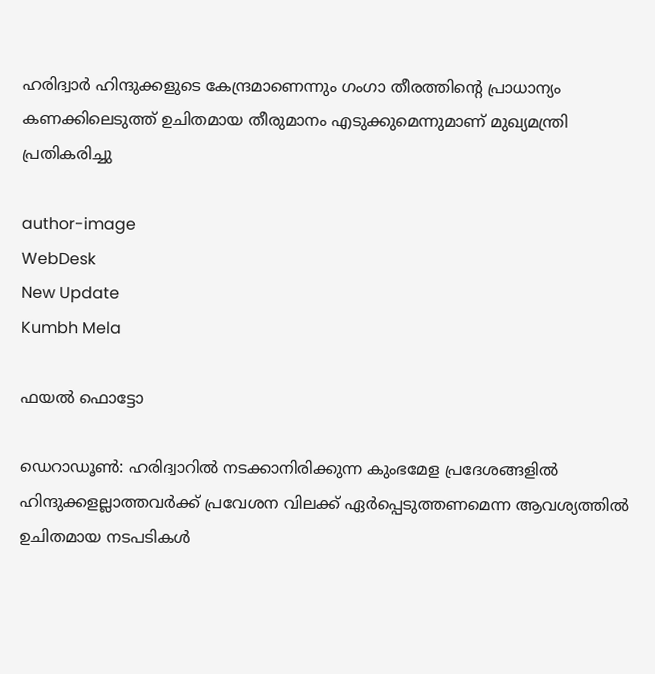ഹരിദ്വാർ ഹിന്ദുക്കളുടെ കേന്ദ്രമാണെന്നും ഗംഗാ തീരത്തിന്റെ പ്രാധാന്യം കണക്കിലെടുത്ത് ഉചിതമായ തീരുമാനം എടുക്കുമെന്നുമാണ് മുഖ്യമന്ത്രി പ്രതികരിച്ചു

author-image
WebDesk
New Update
Kumbh Mela

ഫയൽ ഫൊട്ടോ

ഡെറാഡൂൺ: ഹരിദ്വാറിൽ നടക്കാനിരിക്കുന്ന കുംഭമേള പ്രദേശങ്ങളിൽ ഹിന്ദുക്കളല്ലാത്തവർക്ക് പ്രവേശന വിലക്ക് ഏർപ്പെടുത്തണമെന്ന ആവശ്യത്തിൽ ഉചിതമായ നടപടികൾ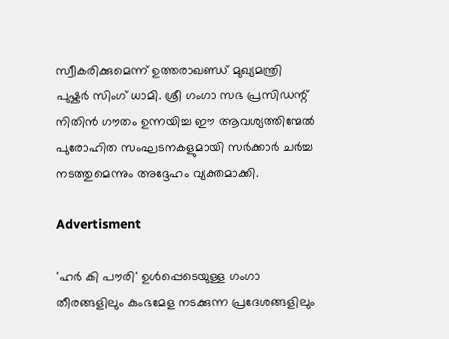സ്വീകരിക്കുമെന്ന് ഉത്തരാഖണ്ഡ് മുഖ്യമന്ത്രി പുഷ്കർ സിംഗ് ധാമി. ശ്രീ ഗംഗാ സഭ പ്രസിഡന്റ് നിതിൻ ഗൗതം ഉന്നയിച്ച ഈ ആവശ്യത്തിന്മേൽ പുരോഹിത സംഘടനകളുമായി സർക്കാർ ചർച്ച നടത്തുമെന്നും അദ്ദേഹം വ്യക്തമാക്കി.

Advertisment

'ഹർ കി പൗരി' ഉൾപ്പെടെയുള്ള ഗംഗാ തീരങ്ങളിലും കുംഭമേള നടക്കുന്ന പ്രദേശങ്ങളിലും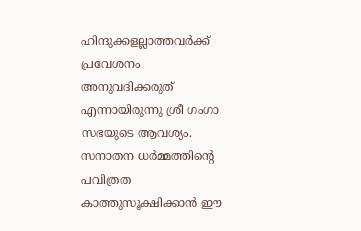ഹിന്ദുക്കളല്ലാത്തവർക്ക് പ്രവേശനം അനുവദിക്കരുത് എന്നായിരുന്നു ശ്രീ ഗംഗാ സഭയുടെ ആവശ്യം. സനാതന ധർമ്മത്തിന്റെ പവിത്രത കാത്തുസൂക്ഷിക്കാൻ ഈ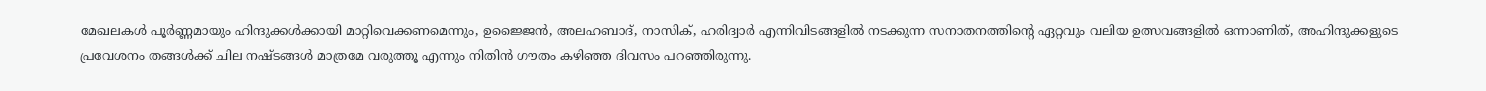മേഖലകൾ പൂർണ്ണമായും ഹിന്ദുക്കൾക്കായി മാറ്റിവെക്കണമെന്നും, ഉജ്ജൈൻ, അലഹബാദ്, നാസിക്, ഹരിദ്വാർ എന്നിവിടങ്ങളിൽ നടക്കുന്ന സനാതനത്തിന്റെ ഏറ്റവും വലിയ ഉത്സവങ്ങളിൽ ഒന്നാണിത്, അഹിന്ദുക്കളുടെ പ്രവേശനം തങ്ങൾക്ക് ചില നഷ്ടങ്ങൾ മാത്രമേ വരുത്തൂ എന്നും നിതിൻ ഗൗതം കഴിഞ്ഞ ദിവസം പറഞ്ഞിരുന്നു.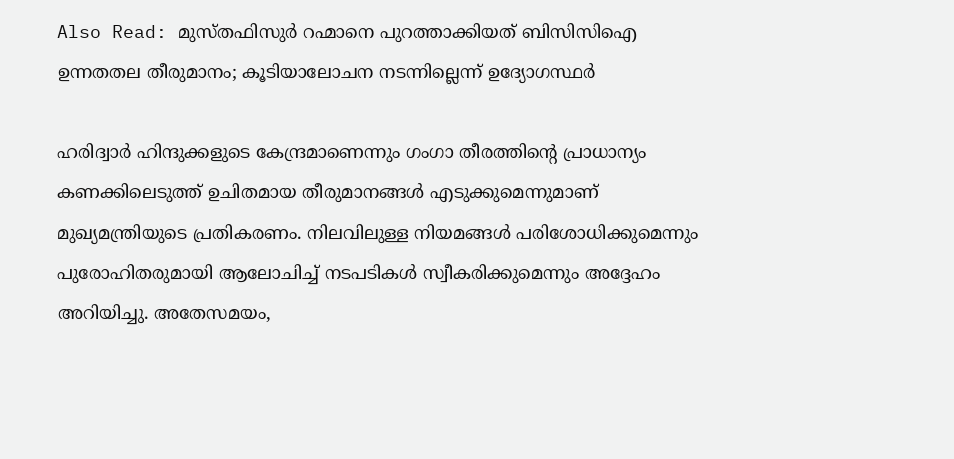Also Read: മുസ്തഫിസുർ റഹ്മാനെ പുറത്താക്കിയത് ബിസിസിഐ ഉന്നതതല തീരുമാനം; കൂടിയാലോചന നടന്നില്ലെന്ന് ഉദ്യോഗസ്ഥർ

ഹരിദ്വാർ ഹിന്ദുക്കളുടെ കേന്ദ്രമാണെന്നും ഗംഗാ തീരത്തിന്റെ പ്രാധാന്യം കണക്കിലെടുത്ത് ഉചിതമായ തീരുമാനങ്ങൾ എടുക്കുമെന്നുമാണ് മുഖ്യമന്ത്രിയുടെ പ്രതികരണം. നിലവിലുള്ള നിയമങ്ങൾ പരിശോധിക്കുമെന്നും പുരോഹിതരുമായി ആലോചിച്ച് നടപടികൾ സ്വീകരിക്കുമെന്നും അദ്ദേഹം അറിയിച്ചു. അതേസമയം,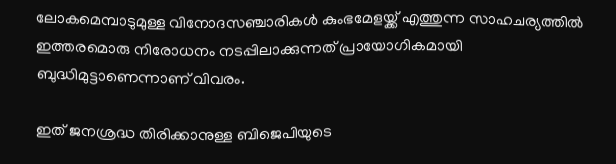ലോകമെമ്പാടുമുള്ള വിനോദസഞ്ചാരികൾ കുംഭമേളയ്ക്ക് എത്തുന്ന സാഹചര്യത്തിൽ ഇത്തരമൊരു നിരോധനം നടപ്പിലാക്കുന്നത് പ്രായോഗികമായി ബുദ്ധിമുട്ടാണെന്നാണ് വിവരം.

ഇത് ജനശ്രദ്ധ തിരിക്കാനുള്ള ബിജെപിയുടെ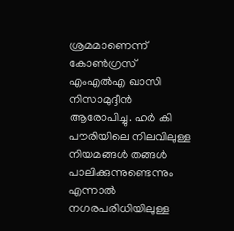ശ്രമമാണെന്ന് കോൺഗ്രസ് എംഎൽഎ ഖാസി നിസാമുദ്ദീൻ ആരോപിച്ചു. ഹർ കി പൗരിയിലെ നിലവിലുള്ള നിയമങ്ങൾ തങ്ങൾ പാലിക്കുന്നുണ്ടെന്നും എന്നാൽ നഗരപരിധിയിലുള്ള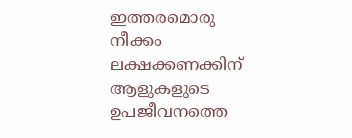ഇത്തരമൊരു നീക്കം ലക്ഷക്കണക്കിന് ആളുകളുടെ ഉപജീവനത്തെ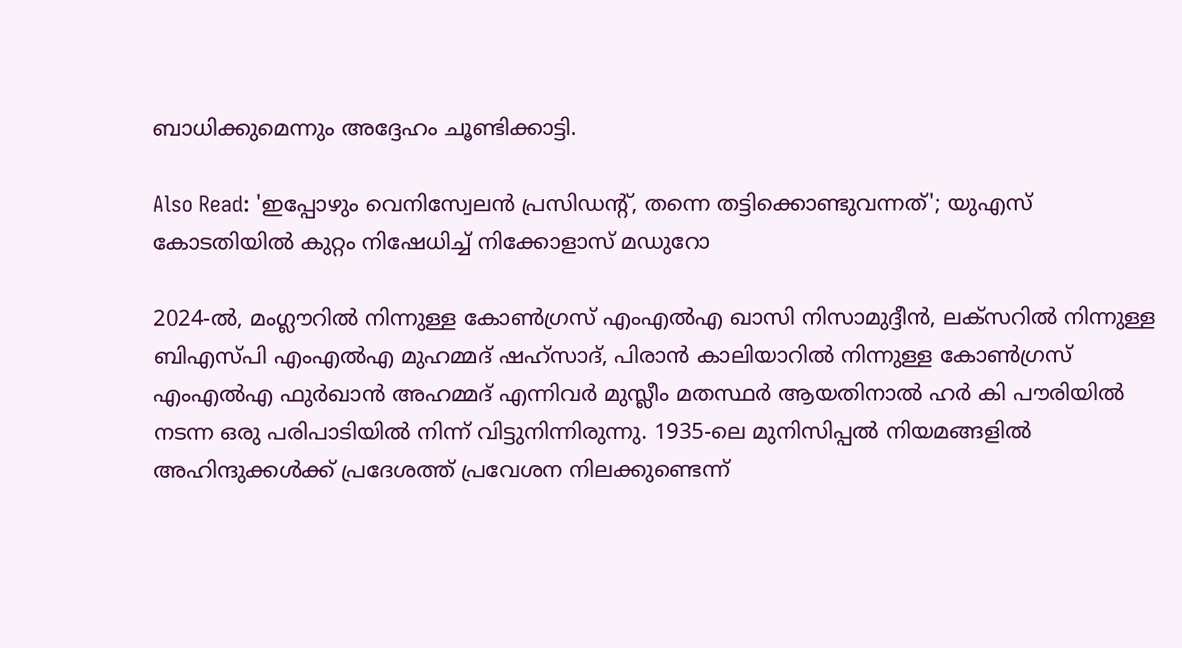ബാധിക്കുമെന്നും അദ്ദേഹം ചൂണ്ടിക്കാട്ടി.

Also Read: 'ഇപ്പോഴും വെനിസ്വേലൻ പ്രസിഡന്റ്, തന്നെ തട്ടിക്കൊണ്ടുവന്നത്'; യുഎസ് കോടതിയിൽ കുറ്റം നിഷേധിച്ച് നിക്കോളാസ് മഡുറോ

2024-ൽ, മംഗ്ലൗറിൽ നിന്നുള്ള കോൺഗ്രസ് എംഎൽഎ ഖാസി നിസാമുദ്ദീൻ, ലക്‌സറിൽ നിന്നുള്ള ബിഎസ്‌പി എംഎൽഎ മുഹമ്മദ് ഷഹ്‌സാദ്, പിരാൻ കാലിയാറിൽ നിന്നുള്ള കോൺഗ്രസ് എംഎൽഎ ഫുർഖാൻ അഹമ്മദ് എന്നിവർ മുസ്ലീം മതസ്ഥർ ആയതിനാൽ ഹർ കി പൗരിയിൽ നടന്ന ഒരു പരിപാടിയിൽ നിന്ന് വിട്ടുനിന്നിരുന്നു. 1935-ലെ മുനിസിപ്പൽ നിയമങ്ങളിൽ അഹിന്ദുക്കൾക്ക് പ്രദേശത്ത് പ്രവേശന നിലക്കുണ്ടെന്ന്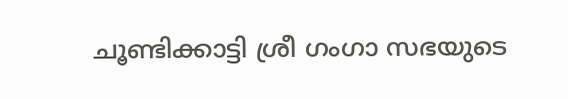ചൂണ്ടിക്കാട്ടി ശ്രീ ഗംഗാ സഭയുടെ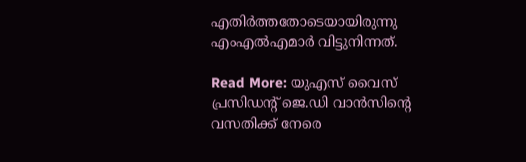എതിർത്തതോടെയായിരുന്നു എംഎൽഎമാർ വിട്ടുനിന്നത്.

Read More: യുഎസ് വൈസ് പ്രസിഡന്റ് ജെ.ഡി വാൻസിന്റെ വസതിക്ക് നേരെ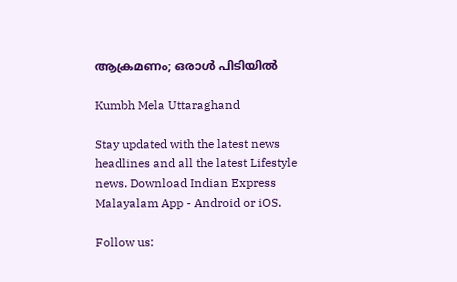ആക്രമണം; ഒരാൾ പിടിയിൽ

Kumbh Mela Uttaraghand

Stay updated with the latest news headlines and all the latest Lifestyle news. Download Indian Express Malayalam App - Android or iOS.

Follow us: